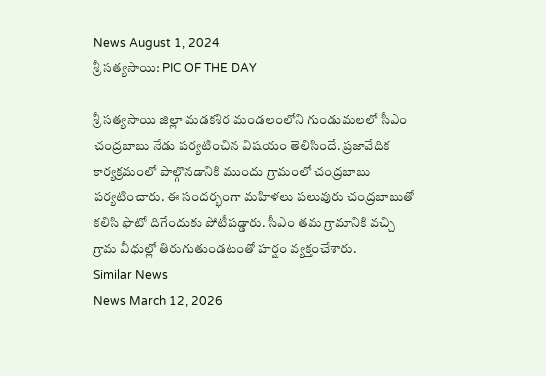News August 1, 2024
శ్రీ సత్యసాయి: PIC OF THE DAY

శ్రీ సత్యసాయి జిల్లా మడకశిర మండలంలోని గుండుమలలో సీఎం చంద్రబాబు నేడు పర్యటించిన విషయం తెలిసిందే. ప్రజావేదిక కార్యక్రమంలో పాల్గొనడానికి ముందు గ్రామంలో చంద్రబాబు పర్యటించారు. ఈ సందర్భంగా మహిళలు పలువురు చంద్రబాబుతో కలిసి ఫొటో దిగేందుకు పోటీపడ్డారు. సీఎం తమ గ్రామానికి వచ్చి గ్రామ వీధుల్లో తిరుగుతుండటంతో హర్షం వ్యక్తంచేశారు.
Similar News
News March 12, 2026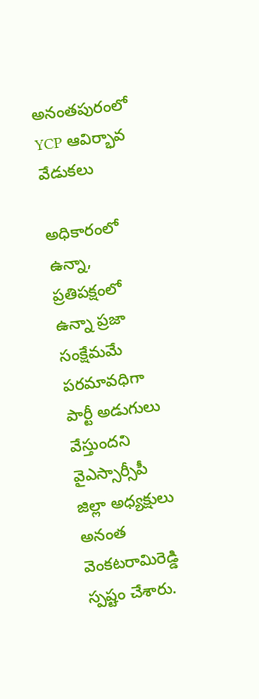అనంతపురంలో YCP ఆవిర్భావ వేడుకలు

అధికారంలో ఉన్నా, ప్రతిపక్షంలో ఉన్నా ప్రజా సంక్షేమమే పరమావధిగా పార్టీ అడుగులు వేస్తుందని వైఎస్సార్సీపీ జిల్లా అధ్యక్షులు అనంత వెంకటరామిరెడ్డి స్పష్టం చేశారు.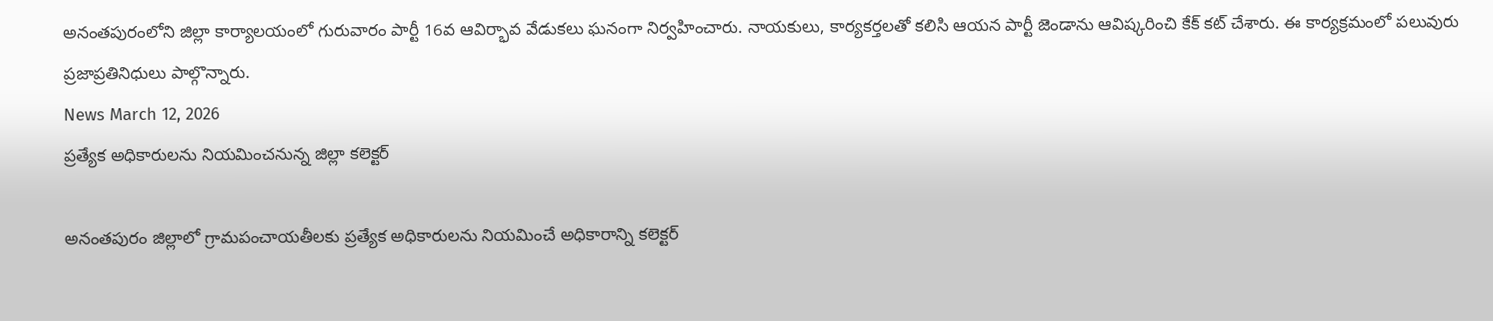అనంతపురంలోని జిల్లా కార్యాలయంలో గురువారం పార్టీ 16వ ఆవిర్భావ వేడుకలు ఘనంగా నిర్వహించారు. నాయకులు, కార్యకర్తలతో కలిసి ఆయన పార్టీ జెండాను ఆవిష్కరించి కేక్ కట్ చేశారు. ఈ కార్యక్రమంలో పలువురు ప్రజాప్రతినిధులు పాల్గొన్నారు.
News March 12, 2026
ప్రత్యేక అధికారులను నియమించనున్న జిల్లా కలెక్టర్

అనంతపురం జిల్లాలో గ్రామపంచాయతీలకు ప్రత్యేక అధికారులను నియమించే అధికారాన్ని కలెక్టర్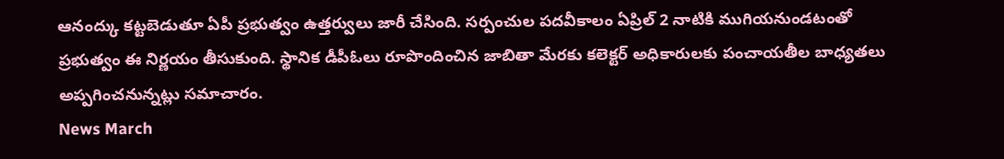ఆనంద్కు కట్టబెడుతూ ఏపీ ప్రభుత్వం ఉత్తర్వులు జారీ చేసింది. సర్పంచుల పదవీకాలం ఏప్రిల్ 2 నాటికి ముగియనుండటంతో ప్రభుత్వం ఈ నిర్ణయం తీసుకుంది. స్థానిక డీపీఓలు రూపొందించిన జాబితా మేరకు కలెక్టర్ అధికారులకు పంచాయతీల బాధ్యతలు అప్పగించనున్నట్లు సమాచారం.
News March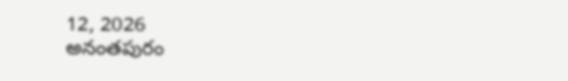12, 2026
అనంతపురం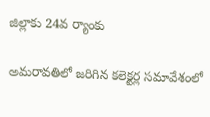జిల్లాకు 24వ ర్యాంకు

అమరావతిలో జరిగిన కలెక్టర్ల సమావేశంలో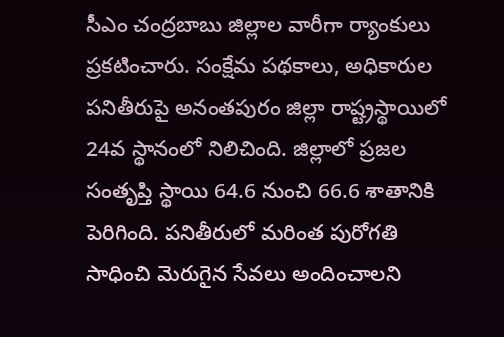సీఎం చంద్రబాబు జిల్లాల వారీగా ర్యాంకులు ప్రకటించారు. సంక్షేమ పథకాలు, అధికారుల పనితీరుపై అనంతపురం జిల్లా రాష్ట్రస్థాయిలో 24వ స్థానంలో నిలిచింది. జిల్లాలో ప్రజల సంతృప్తి స్థాయి 64.6 నుంచి 66.6 శాతానికి పెరిగింది. పనితీరులో మరింత పురోగతి సాధించి మెరుగైన సేవలు అందించాలని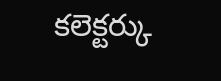కలెక్టర్కు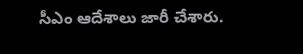సీఎం ఆదేశాలు జారీ చేశారు.